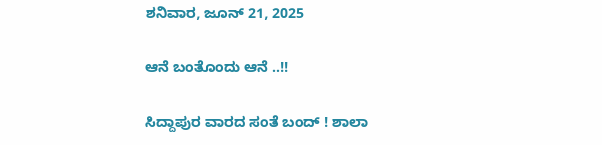ಶನಿವಾರ, ಜೂನ್ 21, 2025

ಆನೆ ಬಂತೊಂದು ಆನೆ ..!!

ಸಿದ್ದಾಪುರ ವಾರದ ಸಂತೆ ಬಂದ್ ! ಶಾಲಾ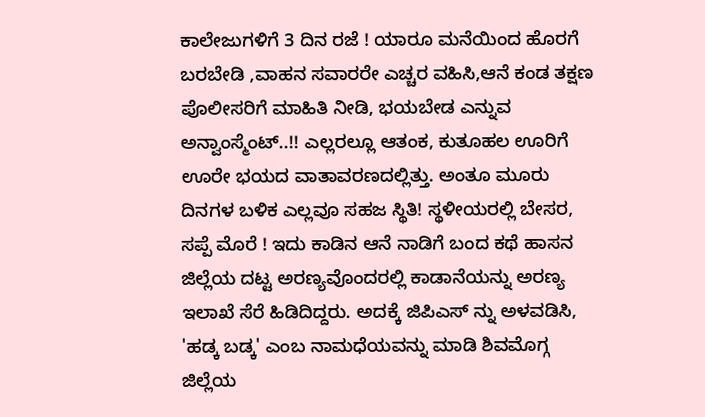ಕಾಲೇಜುಗಳಿಗೆ 3 ದಿನ ರಜೆ ! ಯಾರೂ ಮನೆಯಿಂದ ಹೊರಗೆ ಬರಬೇಡಿ ,ವಾಹನ ಸವಾರರೇ ಎಚ್ಚರ ವಹಿಸಿ,ಆನೆ ಕಂಡ ತಕ್ಷಣ ಪೊಲೀಸರಿಗೆ ಮಾಹಿತಿ ನೀಡಿ, ಭಯಬೇಡ ಎನ್ನುವ ಅನ್ವಾಂಸ್ಮೆಂಟ್..!! ಎಲ್ಲರಲ್ಲೂ ಆತಂಕ, ಕುತೂಹಲ ಊರಿಗೆ ಊರೇ ಭಯದ ವಾತಾವರಣದಲ್ಲಿತ್ತು. ಅಂತೂ ಮೂರು ದಿನಗಳ ಬಳಿಕ ಎಲ್ಲವೂ ಸಹಜ ಸ್ಥಿತಿ! ಸ್ಥಳೀಯರಲ್ಲಿ ಬೇಸರ, ಸಪ್ಪೆ ಮೊರೆ ! ಇದು ಕಾಡಿನ ಆನೆ ನಾಡಿಗೆ ಬಂದ ಕಥೆ ಹಾಸನ ಜಿಲ್ಲೆಯ ದಟ್ಟ ಅರಣ್ಯವೊಂದರಲ್ಲಿ ಕಾಡಾನೆಯನ್ನು ಅರಣ್ಯ ಇಲಾಖೆ ಸೆರೆ ಹಿಡಿದಿದ್ದರು. ಅದಕ್ಕೆ ಜಿಪಿಎಸ್ ನ್ನು ಅಳವಡಿಸಿ, 'ಹಡ್ಕ ಬಡ್ಕ' ಎಂಬ ನಾಮಧೆಯವನ್ನು ಮಾಡಿ ಶಿವಮೊಗ್ಗ ಜಿಲ್ಲೆಯ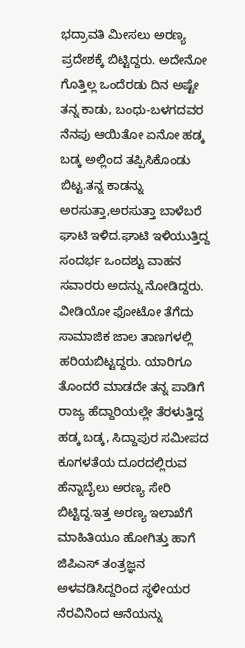ಭದ್ರಾವತಿ ಮೀಸಲು ಅರಣ್ಯ ಪ್ರದೇಶಕ್ಕೆ ಬಿಟ್ಟಿದ್ದರು. ಅದೇನೋ ಗೊತ್ತಿಲ್ಲ ಒಂದೆರಡು ದಿನ ಅಷ್ಟೇ ತನ್ನ ಕಾಡು, ಬಂಧು-ಬಳಗದವರ ನೆನಪು ಆಯಿತೋ ಏನೋ ಹಡ್ಕ ಬಡ್ಕ ಅಲ್ಲಿಂದ ತಪ್ಪಿಸಿಕೊಂಡು ಬಿಟ್ಟ.ತನ್ನ ಕಾಡನ್ನು ಅರಸುತ್ತಾ,ಅರಸುತ್ತಾ ಬಾಳೆಬರೆ ಘಾಟಿ ಇಳಿದ.ಘಾಟಿ ಇಳಿಯುತ್ತಿದ್ದ ಸಂದರ್ಭ ಒಂದಶ್ಟು ವಾಹನ ಸವಾರರು ಅದನ್ನು ನೋಡಿದ್ದರು. ವೀಡಿಯೋ ಫೋಟೋ ತೆಗೆದು ಸಾಮಾಜಿಕ ಜಾಲ ತಾಣಗಳಲ್ಲಿ ಹರಿಯಬಿಟ್ಟದ್ದರು. ಯಾರಿಗೂ ತೊಂದರೆ ಮಾಡದೇ ತನ್ನ ಪಾಡಿಗೆ ರಾಜ್ಯ ಹೆದ್ದಾರಿಯಲ್ಲೇ ತೆರಳುತ್ತಿದ್ದ ಹಡ್ಕ ಬಡ್ಕ, ಸಿದ್ದಾಪುರ ಸಮೀಪದ ಕೂಗಳತೆಯ ದೂರದಲ್ಲಿರುವ ಹೆನ್ನಾಬೈಲು ಅರಣ್ಯ ಸೇರಿ ಬಿಟ್ಟಿದ್ದ.ಇತ್ತ ಅರಣ್ಯ ಇಲಾಖೆಗೆ ಮಾಹಿತಿಯೂ ಹೋಗಿತ್ತು ಹಾಗೆ ಜಿಪಿಎಸ್ ತಂತ್ರಜ್ಞನ ಅಳವಡಿಸಿದ್ದರಿಂದ ಸ್ಥಳೀಯರ ನೆರವಿನಿಂದ ಆನೆಯನ್ನು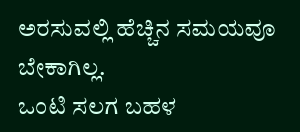ಅರಸುವಲ್ಲಿ ಹೆಚ್ಚಿನ ಸಮಯವೂ ಬೇಕಾಗಿಲ್ಲ.
ಒಂಟಿ ಸಲಗ ಬಹಳ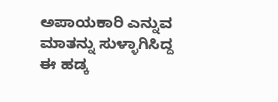ಅಪಾಯಕಾರಿ ಎನ್ನುವ ಮಾತನ್ನು ಸುಳ್ಳಾಗಿಸಿದ್ದ ಈ ಹಡ್ಕ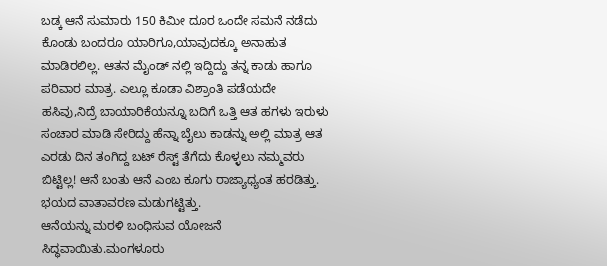ಬಡ್ಕ ಆನೆ ಸುಮಾರು 150 ಕಿಮೀ ದೂರ ಒಂದೇ ಸಮನೆ ನಡೆದು ಕೊಂಡು ಬಂದರೂ ಯಾರಿಗೂ,ಯಾವುದಕ್ಕೂ ಅನಾಹುತ ಮಾಡಿರಲಿಲ್ಲ. ಆತನ ಮೈಂಡ್ ನಲ್ಲಿ ಇದ್ದಿದ್ದು ತನ್ನ ಕಾಡು ಹಾಗೂ ಪರಿವಾರ ಮಾತ್ರ. ಎಲ್ಲೂ ಕೂಡಾ ವಿಶ್ರಾಂತಿ ಪಡೆಯದೇ ಹಸಿವು,ನಿದ್ರೆ ಬಾಯಾರಿಕೆಯನ್ನೂ ಬದಿಗೆ ಒತ್ತಿ ಆತ ಹಗಳು ಇರುಳು ಸಂಚಾರ ಮಾಡಿ ಸೇರಿದ್ದು ಹೆನ್ನಾ ಬೈಲು ಕಾಡನ್ನು ಅಲ್ಲಿ ಮಾತ್ರ ಆತ ಎರಡು ದಿನ ತಂಗಿದ್ದ ಬಟ್ ರೆಸ್ಟ್ ತೆಗೆದು ಕೊಳ್ಳಲು ನಮ್ಮವರು ಬಿಟ್ಟಿಲ್ಲ! ಆನೆ ಬಂತು ಆನೆ ಎಂಬ ಕೂಗು ರಾಜ್ಯಾಧ್ಯಂತ ಹರಡಿತ್ತು. ಭಯದ ವಾತಾವರಣ ಮಡುಗಟ್ಟಿತ್ತು.
ಆನೆಯನ್ನು ಮರಳಿ ಬಂಧಿಸುವ ಯೋಜನೆ ಸಿದ್ಧವಾಯಿತು.ಮಂಗಳೂರು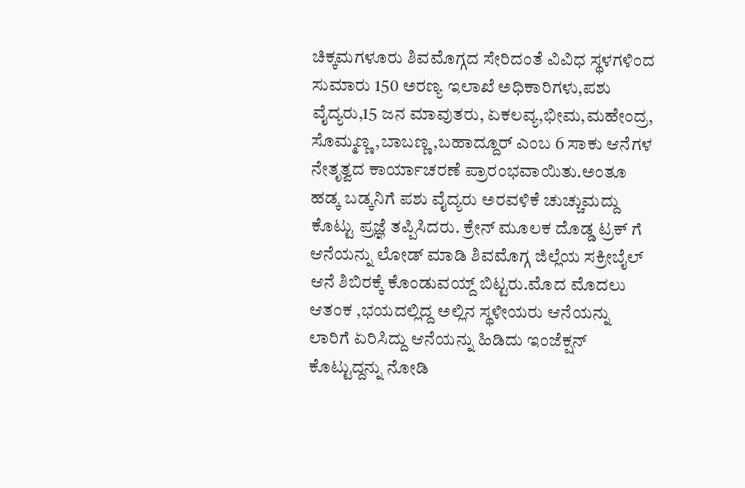ಚಿಕ್ಕಮಗಳೂರು ಶಿವಮೊಗ್ಗದ ಸೇರಿದಂತೆ ವಿವಿಧ ಸ್ಥಳಗಳಿಂದ ಸುಮಾರು 150 ಅರಣ್ಯ ಇಲಾಖೆ ಅಧಿಕಾರಿಗಳು,ಪಶು ವೈದ್ಯರು,15 ಜನ ಮಾವುತರು, ಏಕಲವ್ಯ,ಭೀಮ,ಮಹೇಂದ್ರ, ಸೊಮ್ಮಣ್ಣ ,ಬಾಬಣ್ಣ,ಬಹಾದ್ದೂರ್ ಎಂಬ 6 ಸಾಕು ಆನೆಗಳ ನೇತೃತ್ವದ ಕಾರ್ಯಾಚರಣೆ ಪ್ರಾರಂಭವಾಯಿತು.ಅಂತೂ ಹಡ್ಕ ಬಡ್ಕನಿಗೆ ಪಶು ವೈದ್ಯರು ಅರವಳಿಕೆ ಚುಚ್ಚುಮದ್ದು ಕೊಟ್ಟು ಪ್ರಜ್ಞೆ ತಪ್ಪಿಸಿದರು. ಕ್ರೇನ್ ಮೂಲಕ ದೊಡ್ಡ ಟ್ರಕ್ ಗೆ ಆನೆಯನ್ನು ಲೋಡ್ ಮಾಡಿ ಶಿವಮೊಗ್ಗ ಜಿಲ್ಲೆಯ ಸಕ್ರೀಬೈಲ್ ಆನೆ ಶಿಬಿರಕ್ಕೆ ಕೊಂಡುವಯ್ದ್ ಬಿಟ್ಟರು.ಮೊದ ಮೊದಲು ಆತಂಕ ,ಭಯದಲ್ಲಿದ್ದ ಅಲ್ಲಿನ ಸ್ಥಳೀಯರು ಆನೆಯನ್ನು ಲಾರಿಗೆ ಏರಿಸಿದ್ದು ಆನೆಯನ್ನು ಹಿಡಿದು ಇಂಜೆಕ್ಷನ್ ಕೊಟ್ಟುದ್ದನ್ನು ನೋಡಿ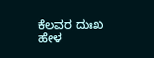ಕೆಲವರ ದುಃಖ ಹೇಳ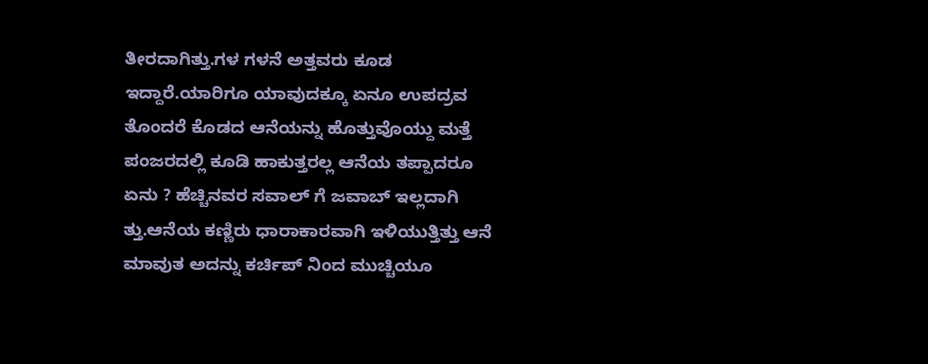ತೀರದಾಗಿತ್ತು.ಗಳ ಗಳನೆ ಅತ್ತವರು ಕೂಡ ಇದ್ದಾರೆ.ಯಾರಿಗೂ ಯಾವುದಕ್ಕೂ ಏನೂ ಉಪದ್ರವ ತೊಂದರೆ ಕೊಡದ ಆನೆಯನ್ನು ಹೊತ್ತುವೊಯ್ದು ಮತ್ತೆ ಪಂಜರದಲ್ಲಿ ಕೂಡಿ ಹಾಕುತ್ತರಲ್ಲ ಆನೆಯ ತಪ್ಪಾದರೂ ಏನು ? ಹೆಚ್ಚಿನವರ ಸವಾಲ್ ಗೆ ಜವಾಬ್ ಇಲ್ಲದಾಗಿ ತ್ತು.ಆನೆಯ ಕಣ್ಣಿರು ಧಾರಾಕಾರವಾಗಿ ಇಳಿಯುತ್ತಿತ್ತು ಆನೆ ಮಾವುತ ಅದನ್ನು ಕರ್ಚಿಪ್ ನಿಂದ ಮುಚ್ಚಿಯೂ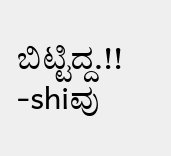ಬಿಟ್ಟಿದ್ದ.!! -shiವು